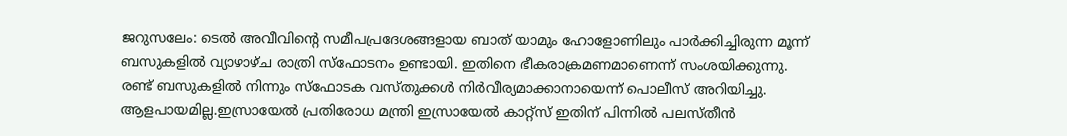ജറുസലേം: ടെൽ അവീവിന്റെ സമീപപ്രദേശങ്ങളായ ബാത് യാമും ഹോളോണിലും പാർക്കിച്ചിരുന്ന മൂന്ന് ബസുകളിൽ വ്യാഴാഴ്ച രാത്രി സ്ഫോടനം ഉണ്ടായി. ഇതിനെ ഭീകരാക്രമണമാണെന്ന് സംശയിക്കുന്നു. രണ്ട് ബസുകളിൽ നിന്നും സ്ഫോടക വസ്തുക്കൾ നിർവീര്യമാക്കാനായെന്ന് പൊലീസ് അറിയിച്ചു. ആളപായമില്ല.ഇസ്രായേൽ പ്രതിരോധ മന്ത്രി ഇസ്രായേൽ കാറ്റ്സ് ഇതിന് പിന്നിൽ പലസ്തീൻ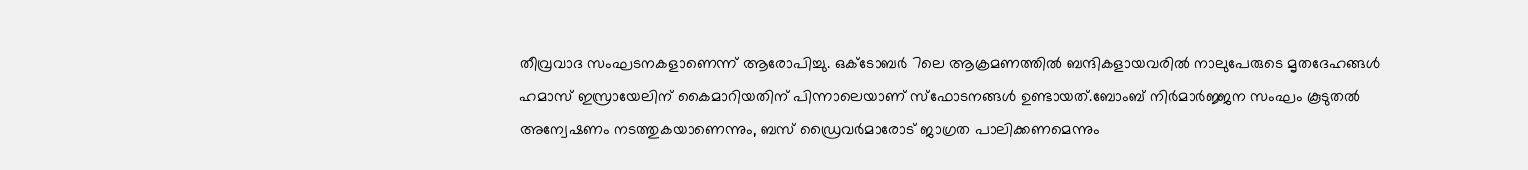തീവ്രവാദ സംഘടനകളാണെന്ന് ആരോപിച്ചു. ഒക്ടോബർ 7ലെ ആക്രമണത്തിൽ ബന്ദികളായവരിൽ നാലുപേരുടെ മൃതദേഹങ്ങൾ ഹമാസ് ഇസ്രായേലിന് കൈമാറിയതിന് പിന്നാലെയാണ് സ്ഫോടനങ്ങൾ ഉണ്ടായത്.ബോംബ് നിർമാർജ്ജന സംഘം കൂടുതൽ അന്വേഷണം നടത്തുകയാണെന്നും, ബസ് ഡ്രൈവർമാരോട് ജാഗ്രത പാലിക്കണമെന്നും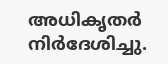അധികൃതർ നിർദേശിച്ചു.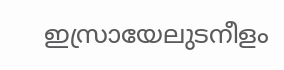ഇസ്രായേലുടനീളം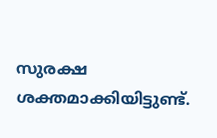സുരക്ഷ ശക്തമാക്കിയിട്ടുണ്ട്.